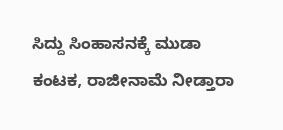ಸಿದ್ದು ಸಿಂಹಾಸನಕ್ಕೆ ಮುಡಾ ಕಂಟಕ, ರಾಜೀನಾಮೆ ನೀಡ್ತಾರಾ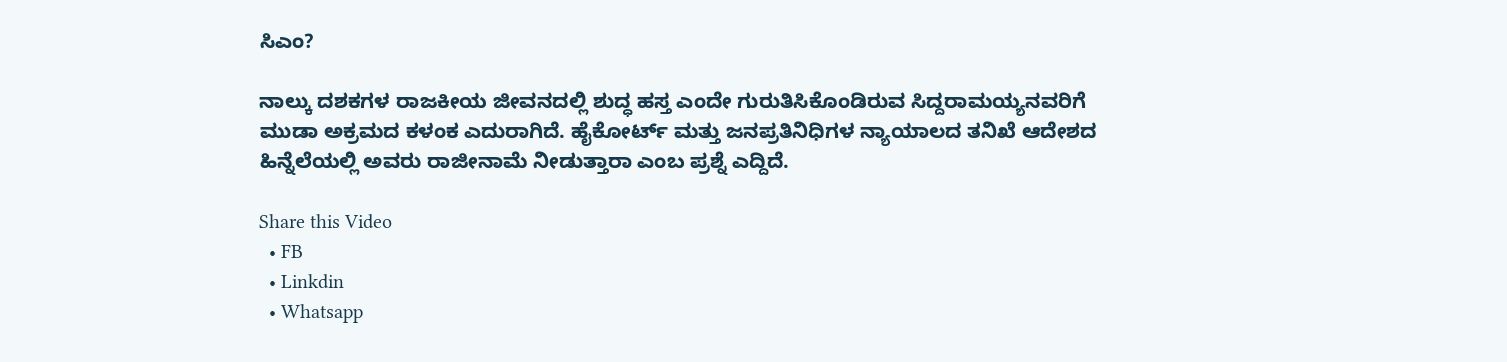ಸಿಎಂ?

ನಾಲ್ಕು ದಶಕಗಳ ರಾಜಕೀಯ ಜೀವನದಲ್ಲಿ ಶುದ್ಧ ಹಸ್ತ ಎಂದೇ ಗುರುತಿಸಿಕೊಂಡಿರುವ ಸಿದ್ದರಾಮಯ್ಯನವರಿಗೆ ಮುಡಾ ಅಕ್ರಮದ ಕಳಂಕ ಎದುರಾಗಿದೆ. ಹೈಕೋರ್ಟ್‌ ಮತ್ತು ಜನಪ್ರತಿನಿಧಿಗಳ ನ್ಯಾಯಾಲದ ತನಿಖೆ ಆದೇಶದ ಹಿನ್ನೆಲೆಯಲ್ಲಿ ಅವರು ರಾಜೀನಾಮೆ ನೀಡುತ್ತಾರಾ ಎಂಬ ಪ್ರಶ್ನೆ ಎದ್ದಿದೆ.

Share this Video
  • FB
  • Linkdin
  • Whatsapp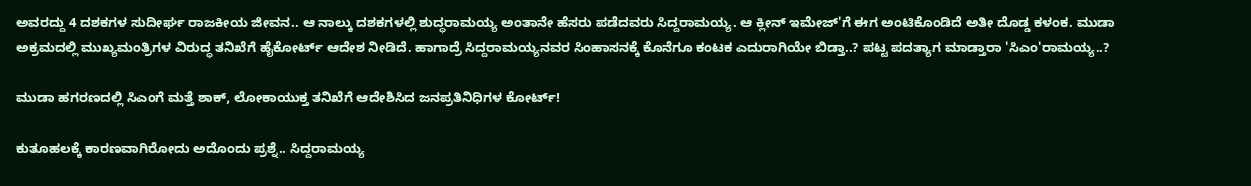ಅವರದ್ದು 4 ದಶಕಗಳ ಸುದೀರ್ಘ ರಾಜಕೀಯ ಜೀವನ.. ಆ ನಾಲ್ಕು ದಶಕಗಳಲ್ಲಿ ಶುದ್ಧರಾಮಯ್ಯ ಅಂತಾನೇ ಹೆಸರು ಪಡೆದವರು ಸಿದ್ದರಾಮಯ್ಯ. ಆ ಕ್ಲೀನ್ ಇಮೇಜ್'ಗೆ ಈಗ ಅಂಟಿಕೊಂಡಿದೆ ಅತೀ ದೊಡ್ಡ ಕಳಂಕ. ಮುಡಾ ಅಕ್ರಮದಲ್ಲಿ ಮುಖ್ಯಮಂತ್ರಿಗಳ ವಿರುದ್ಧ ತನಿಖೆಗೆ ಹೈಕೋರ್ಟ್ ಆದೇಶ ನೀಡಿದೆ. ಹಾಗಾದ್ರೆ ಸಿದ್ದರಾಮಯ್ಯನವರ ಸಿಂಹಾಸನಕ್ಕೆ ಕೊನೆಗೂ ಕಂಟಕ ಎದುರಾಗಿಯೇ ಬಿಡ್ತಾ..? ಪಟ್ಟ ಪದತ್ಯಾಗ ಮಾಡ್ತಾರಾ 'ಸಿಎಂ'ರಾಮಯ್ಯ..?

ಮುಡಾ ಹಗರಣದಲ್ಲಿ ಸಿಎಂಗೆ ಮತ್ತೆ ಶಾಕ್‌, ಲೋಕಾಯುಕ್ತ ತನಿಖೆಗೆ ಆದೇಶಿಸಿದ ಜನಪ್ರತಿನಿಧಿಗಳ ಕೋರ್ಟ್!

ಕುತೂಹಲಕ್ಕೆ ಕಾರಣವಾಗಿರೋದು ಅದೊಂದು ಪ್ರಶ್ನೆ.. ಸಿದ್ದರಾಮಯ್ಯ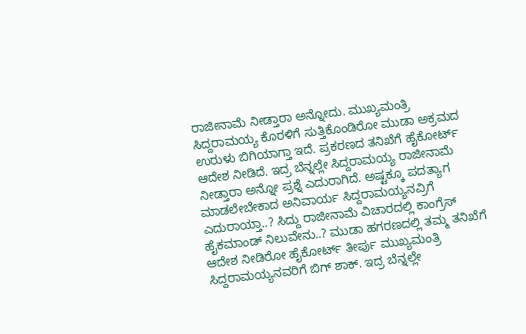ರಾಜೀನಾಮೆ ನೀಡ್ತಾರಾ ಅನ್ನೋದು. ಮುಖ್ಯಮಂತ್ರಿ ಸಿದ್ದರಾಮಯ್ಯ ಕೊರಳಿಗೆ ಸುತ್ತಿಕೊಂಡಿರೋ ಮುಡಾ ಅಕ್ರಮದ ಉರುಳು ಬಿಗಿಯಾಗ್ತಾ ಇದೆ. ಪ್ರಕರಣದ ತನಿಖೆಗೆ ಹೈಕೋರ್ಟ್ ಆದೇಶ ನೀಡಿದೆ. ಇದ್ರ ಬೆನ್ನಲ್ಲೇ ಸಿದ್ದರಾಮಯ್ಯ ರಾಜೀನಾಮೆ ನೀಡ್ತಾರಾ ಅನ್ನೋ ಪ್ರಶ್ನೆ ಎದುರಾಗಿದೆ. ಅಷ್ಟಕ್ಕೂ ಪದತ್ಯಾಗ ಮಾಡಲೇಬೇಕಾದ ಅನಿವಾರ್ಯ ಸಿದ್ದರಾಮಯ್ಯನವ್ರಿಗೆ ಎದುರಾಯ್ತಾ..? ಸಿದ್ದು ರಾಜೀನಾಮೆ ವಿಚಾರದಲ್ಲಿ ಕಾಂಗ್ರೆಸ್ ಹೈಕಮಾಂಡ್ ನಿಲುವೇನು..? ಮುಡಾ ಹಗರಣದಲ್ಲಿ ತಮ್ಮ ತನಿಖೆಗೆ ಆದೇಶ ನೀಡಿರೋ ಹೈಕೋರ್ಟ್ ತೀರ್ಪು ಮುಖ್ಯಮಂತ್ರಿ ಸಿದ್ದರಾಮಯ್ಯನವರಿಗೆ ಬಿಗ್ ಶಾಕ್. ಇದ್ರ ಬೆನ್ನಲ್ಲೇ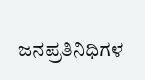ಜನಪ್ರತಿನಿಧಿಗಳ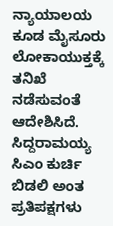ನ್ಯಾಯಾಲಯ ಕೂಡ ಮೈಸೂರು ಲೋಕಾಯುಕ್ತಕ್ಕೆ ತನಿಖೆ ನಡೆಸುವಂತೆ ಆದೇಶಿಸಿದೆ. ಸಿದ್ದರಾಮಯ್ಯ ಸಿಎಂ ಕುರ್ಚಿ ಬಿಡಲಿ ಅಂತ ಪ್ರತಿಪಕ್ಷಗಳು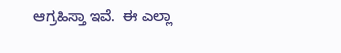ಆಗ್ರಹಿಸ್ತಾ ಇವೆ.  ಈ ಎಲ್ಲಾ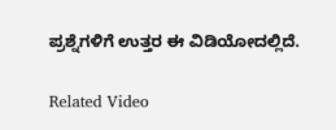ಪ್ರಶ್ನೆಗಳಿಗೆ ಉತ್ತರ ಈ ವಿಡಿಯೋದಲ್ಲಿದೆ.

Related Video